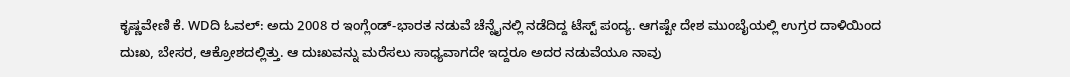ಕೃಷ್ಣವೇಣಿ ಕೆ. WDದಿ ಓವಲ್: ಅದು 2008 ರ ಇಂಗ್ಲೆಂಡ್-ಭಾರತ ನಡುವೆ ಚೆನ್ನೈನಲ್ಲಿ ನಡೆದಿದ್ದ ಟೆಸ್ಟ್ ಪಂದ್ಯ. ಆಗಷ್ಟೇ ದೇಶ ಮುಂಬೈಯಲ್ಲಿ ಉಗ್ರರ ದಾಳಿಯಿಂದ ದುಃಖ, ಬೇಸರ, ಆಕ್ರೋಶದಲ್ಲಿತ್ತು. ಆ ದುಃಖವನ್ನು ಮರೆಸಲು ಸಾಧ್ಯವಾಗದೇ ಇದ್ದರೂ ಅದರ ನಡುವೆಯೂ ನಾವು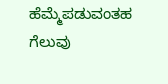ಹೆಮ್ಮೆಪಡುವಂತಹ ಗೆಲುವು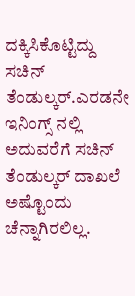ದಕ್ಕಿಸಿಕೊಟ್ಟಿದ್ದು ಸಚಿನ್ ತೆಂಡುಲ್ಕರ್.ಎರಡನೇ ಇನಿಂಗ್ಸ್ ನಲ್ಲಿ ಅದುವರೆಗೆ ಸಚಿನ್ ತೆಂಡುಲ್ಕರ್ ದಾಖಲೆ ಅಷ್ಟೊಂದು ಚೆನ್ನಾಗಿರಲಿಲ್ಲ.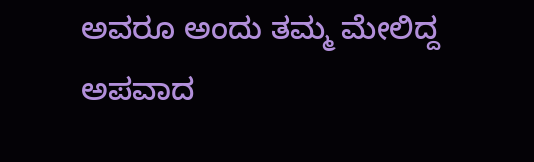ಅವರೂ ಅಂದು ತಮ್ಮ ಮೇಲಿದ್ದ ಅಪವಾದ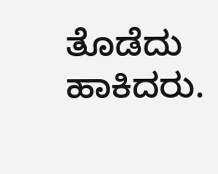ತೊಡೆದು ಹಾಕಿದರು.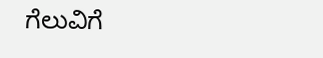ಗೆಲುವಿಗೆ